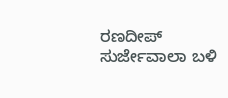ರಣದೀಪ್ ಸುರ್ಜೇವಾಲಾ ಬಳಿ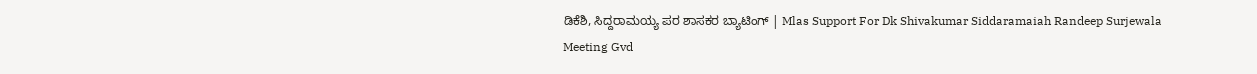ಡಿಕೆಶಿ, ಸಿದ್ದರಾಮಯ್ಯ ಪರ ಶಾಸಕರ ಬ್ಯಾಟಿಂಗ್ | Mlas Support For Dk Shivakumar Siddaramaiah Randeep Surjewala Meeting Gvd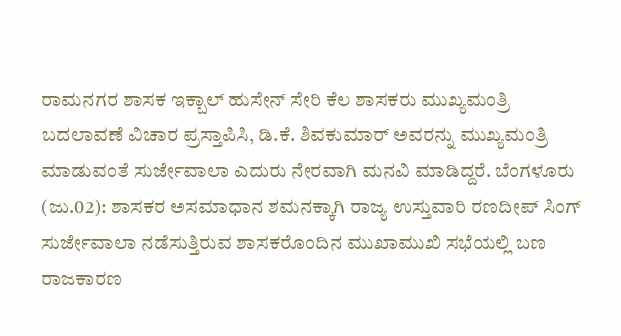ರಾಮನಗರ ಶಾಸಕ ಇಕ್ಬಾಲ್ ಹುಸೇನ್ ಸೇರಿ ಕೆಲ ಶಾಸಕರು ಮುಖ್ಯಮಂತ್ರಿ ಬದಲಾವಣೆ ವಿಚಾರ ಪ್ರಸ್ತಾಪಿಸಿ, ಡಿ.ಕೆ. ಶಿವಕುಮಾರ್ ಅವರನ್ನು ಮುಖ್ಯಮಂತ್ರಿ ಮಾಡುವಂತೆ ಸುರ್ಜೇವಾಲಾ ಎದುರು ನೇರವಾಗಿ ಮನವಿ ಮಾಡಿದ್ದರೆ. ಬೆಂಗಳೂರು (ಜು.02): ಶಾಸಕರ ಅಸಮಾಧಾನ ಶಮನಕ್ಕಾಗಿ ರಾಜ್ಯ ಉಸ್ತುವಾರಿ ರಣದೀಪ್ ಸಿಂಗ್ ಸುರ್ಜೇವಾಲಾ ನಡೆಸುತ್ತಿರುವ ಶಾಸಕರೊಂದಿನ ಮುಖಾಮುಖಿ ಸಭೆಯಲ್ಲಿ ಬಣ ರಾಜಕಾರಣ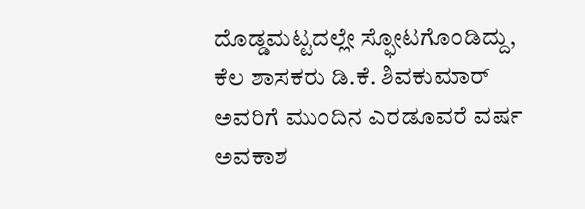ದೊಡ್ಡಮಟ್ಟದಲ್ಲೇ ಸ್ಫೋಟಗೊಂಡಿದ್ದು, ಕೆಲ ಶಾಸಕರು ಡಿ.ಕೆ. ಶಿವಕುಮಾರ್ ಅವರಿಗೆ ಮುಂದಿನ ಎರಡೂವರೆ ವರ್ಷ ಅವಕಾಶ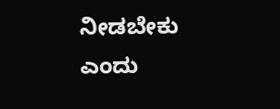ನೀಡಬೇಕು ಎಂದು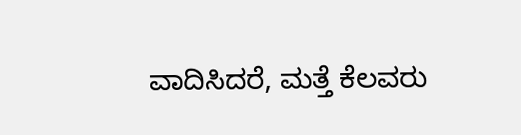ವಾದಿಸಿದರೆ, ಮತ್ತೆ ಕೆಲವರು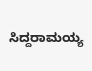ಸಿದ್ದರಾಮಯ್ಯ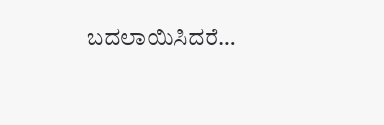ಬದಲಾಯಿಸಿದರೆ…